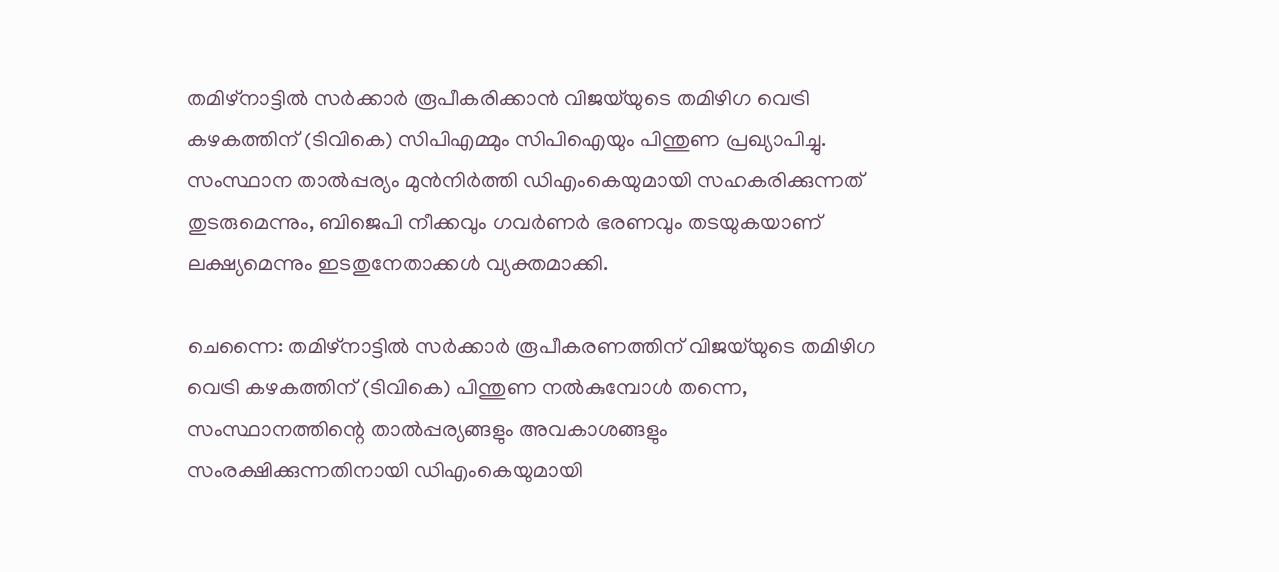തമിഴ്‌നാട്ടിൽ സർക്കാർ രൂപീകരിക്കാൻ വിജയ്‌യുടെ തമിഴിഗ വെട്രി കഴകത്തിന് (ടിവികെ) സിപിഎമ്മും സിപിഐയും പിന്തുണ പ്രഖ്യാപിച്ചു. സംസ്ഥാന താൽപ്പര്യം മുൻനിർത്തി ഡിഎംകെയുമായി സഹകരിക്കുന്നത് തുടരുമെന്നും, ബിജെപി നീക്കവും ഗവർണർ ഭരണവും തടയുകയാണ് ലക്ഷ്യമെന്നും ഇടതുനേതാക്കൾ വ്യക്തമാക്കി.

ചെന്നൈ: തമിഴ്‌നാട്ടിൽ സർക്കാർ രൂപീകരണത്തിന് വിജയ്‌യുടെ തമിഴിഗ വെട്രി കഴകത്തിന് (ടിവികെ) പിന്തുണ നൽകുമ്പോൾ തന്നെ, സംസ്ഥാനത്തിന്റെ താൽപ്പര്യങ്ങളും അവകാശങ്ങളും സംരക്ഷിക്കുന്നതിനായി ഡിഎംകെയുമായി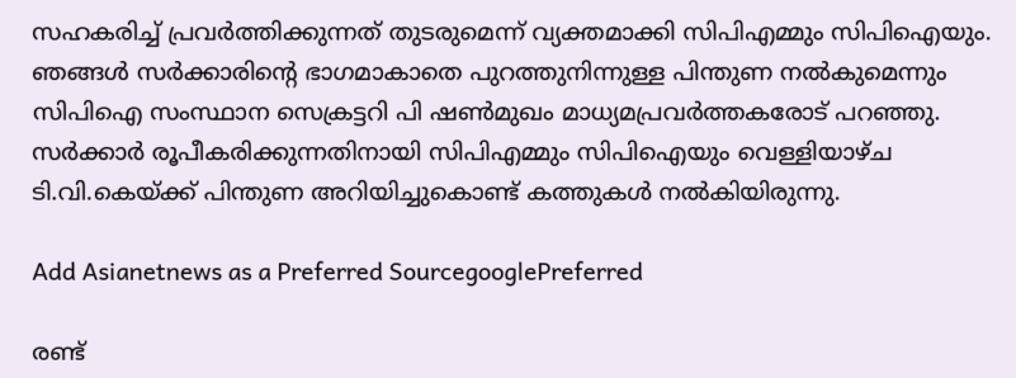സഹകരിച്ച് പ്രവർത്തിക്കുന്നത് തുടരുമെന്ന് വ്യക്തമാക്കി സിപിഎമ്മും സിപിഐയും. ഞങ്ങൾ സർക്കാരിന്റെ ഭാഗമാകാതെ പുറത്തുനിന്നുള്ള പിന്തുണ നൽകുമെന്നും സിപിഐ സംസ്ഥാന സെക്രട്ടറി പി ഷൺമുഖം മാധ്യമപ്രവർത്തകരോട് പറഞ്ഞു. സർക്കാർ രൂപീകരിക്കുന്നതിനായി സിപിഎമ്മും സിപിഐയും വെള്ളിയാഴ്ച ടി.വി.കെയ്ക്ക് പിന്തുണ അറിയിച്ചുകൊണ്ട് കത്തുകൾ നൽകിയിരുന്നു.

Add Asianetnews as a Preferred SourcegooglePreferred

രണ്ട്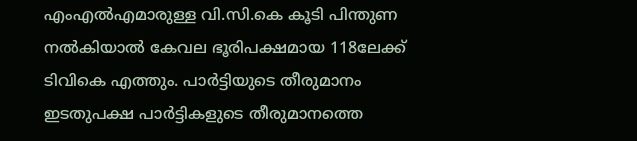എംഎൽഎമാരുള്ള വി.സി.കെ കൂടി പിന്തുണ നൽകിയാൽ കേവല ഭൂരിപക്ഷമായ 118ലേക്ക് ടിവികെ എത്തും. പാർട്ടിയുടെ തീരുമാനം ഇടതുപക്ഷ പാർട്ടികളുടെ തീരുമാനത്തെ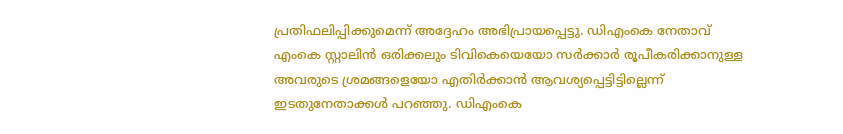പ്രതിഫലിപ്പിക്കുമെന്ന് അദ്ദേഹം അഭിപ്രായപ്പെട്ടു. ഡിഎംകെ നേതാവ് എംകെ സ്റ്റാലിൻ ഒരിക്കലും ടിവികെയെയോ സർക്കാർ രൂപീകരിക്കാനുള്ള അവരുടെ ശ്രമങ്ങളെയോ എതിർക്കാൻ ആവശ്യപ്പെട്ടിട്ടില്ലെന്ന് ഇടതുനേതാക്കൾ പറഞ്ഞു. ഡിഎംകെ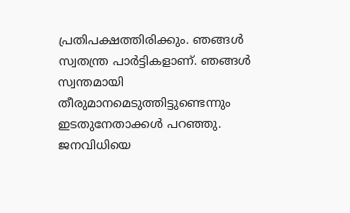പ്രതിപക്ഷത്തിരിക്കും. ഞങ്ങൾ സ്വതന്ത്ര പാർട്ടികളാണ്. ഞങ്ങൾ സ്വന്തമായി തീരുമാനമെടുത്തിട്ടുണ്ടെന്നും ഇടതുനേതാക്കൾ പറഞ്ഞു. ജനവിധിയെ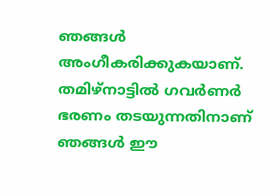ഞങ്ങൾ അംഗീകരിക്കുകയാണ്. തമിഴ്‌നാട്ടിൽ ഗവർണർ ഭരണം തടയുന്നതിനാണ് ഞങ്ങൾ ഈ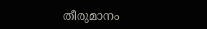തീരുമാനം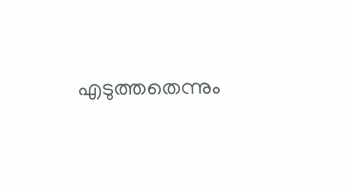എടുത്തതെന്നും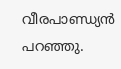വീരപാണ്ഡ്യൻ പറഞ്ഞു.